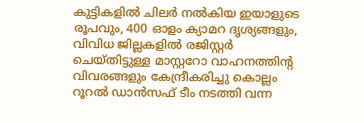കുട്ടികളിൽ ചിലർ നൽകിയ ഇയാളുടെ രൂപവും, 400 ഓളം ക്യാമറ ദൃശ്യങ്ങളും, വിവിധ ജില്ലകളിൽ രജിസ്റ്റർ ചെയ്തിട്ടുള്ള മാസ്റ്ററോ വാഹനത്തിന്റ വിവരങ്ങളും കേന്ദ്രീകരിച്ചു കൊല്ലം റൂറൽ ഡാൻസഫ് ടീം നടത്തി വന്ന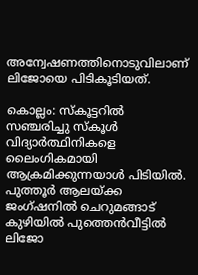അന്വേഷണത്തിനൊടുവിലാണ് ലിജോയെ പിടികൂടിയത്.

കൊല്ലം: സ്കൂട്ടറിൽ സഞ്ചരിച്ചു സ്കൂൾ വിദ്യാർത്ഥിനികളെ ലൈംഗികമായി ആക്രമിക്കുന്നയാൾ പിടിയിൽ. പുത്തൂർ ആലയ്ക്ക ജംഗ്ഷനിൽ ചെറുമങ്ങാട് കുഴിയിൽ പുത്തെൻവീട്ടിൽ ലിജോ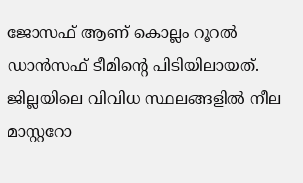ജോസഫ് ആണ് കൊല്ലം റൂറൽ ഡാൻസഫ് ടീമിന്റെ പിടിയിലായത്. ജില്ലയിലെ വിവിധ സ്ഥലങ്ങളിൽ നീല മാസ്റ്ററോ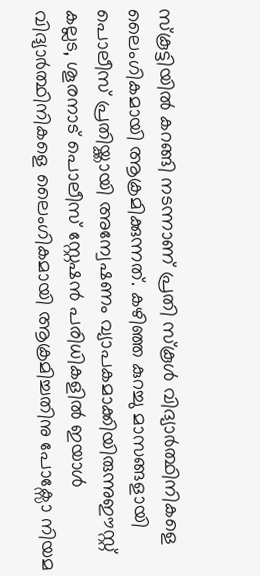സ്കൂട്ടിയിൽ കറങ്ങി നടന്നാണ് പ്രതി സ്കൂൾ വിദ്യാർത്ഥിനികളെ ലൈംഗികമായി ആക്രമിക്കുന്നത്. കഴിഞ്ഞ കുറച്ചു മാസങ്ങളായി പൊലീസ് പ്രതിയ്ക്കായി അന്വേഷണം വ്യാപകമാക്കിയിരുന്നുഈസ്റ്റ്‌ കല്ലട, ശൂരനാട് പൊലീസ് സ്റ്റേഷൻ പരിധികളിൽ ഇയാൾ വിദ്യാർത്ഥിനികളെ ലൈംഗികമായി ആക്രമിച്ചതിനു പോക്സോ നിയമ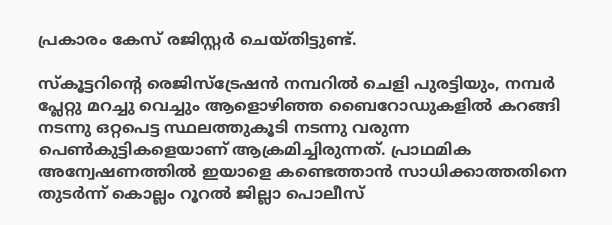പ്രകാരം കേസ് രജിസ്റ്റർ ചെയ്തിട്ടുണ്ട്.

സ്കൂട്ടറിന്റെ രെജിസ്ട്രേഷൻ നമ്പറിൽ ചെളി പുരട്ടിയും, നമ്പർ പ്ലേറ്റു മറച്ചു വെച്ചും ആളൊഴിഞ്ഞ ബൈറോഡുകളിൽ കറങ്ങി നടന്നു ഒറ്റപെട്ട സ്ഥലത്തുകൂടി നടന്നു വരുന്ന പെൺകുട്ടികളെയാണ് ആക്രമിച്ചിരുന്നത്. പ്രാഥമിക അന്വേഷണത്തിൽ ഇയാളെ കണ്ടെത്താൻ സാധിക്കാത്തതിനെ തുടർന്ന് കൊല്ലം റൂറൽ ജില്ലാ പൊലീസ്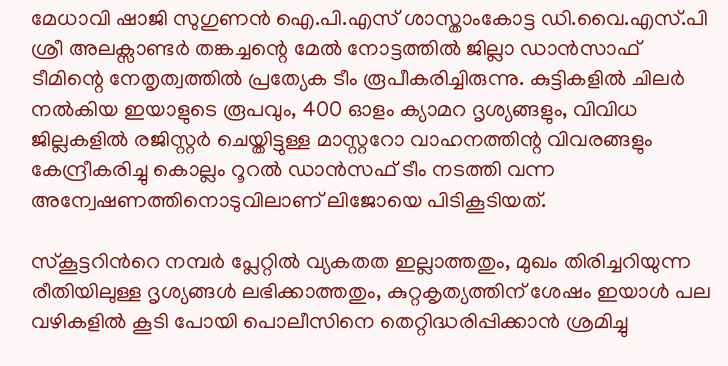മേധാവി ഷാജി സുഗുണന്‍ ഐ.പി.എസ് ശാസ്താംകോട്ട ഡി.വൈ.എസ്.പി ശ്രീ അലക്സാണ്ടർ തങ്കച്ചന്റെ മേൽ നോട്ടത്തിൽ ജില്ലാ ഡാൻസാഫ് ടീമിന്റെ നേതൃത്വത്തിൽ പ്രത്യേക ടീം രൂപീകരിച്ചിരുന്നു. കുട്ടികളിൽ ചിലർ നൽകിയ ഇയാളുടെ രൂപവും, 400 ഓളം ക്യാമറ ദൃശ്യങ്ങളും, വിവിധ ജില്ലകളിൽ രജിസ്റ്റർ ചെയ്തിട്ടുള്ള മാസ്റ്ററോ വാഹനത്തിന്റ വിവരങ്ങളും കേന്ദ്രീകരിച്ചു കൊല്ലം റൂറൽ ഡാൻസഫ് ടീം നടത്തി വന്ന അന്വേഷണത്തിനൊടുവിലാണ് ലിജോയെ പിടികൂടിയത്.

സ്കൂട്ടറിന്‍റെ നമ്പർ പ്ലേറ്റിൽ വ്യകതത ഇല്ലാത്തതും, മുഖം തിരിച്ചറിയുന്ന രീതിയിലുള്ള ദൃശ്യങ്ങൾ ലഭിക്കാത്തതും, കുറ്റകൃത്യത്തിന് ശേഷം ഇയാൾ പല വഴികളിൽ കൂടി പോയി പൊലീസിനെ തെറ്റിദ്ധരിപ്പിക്കാൻ ശ്രമിച്ചു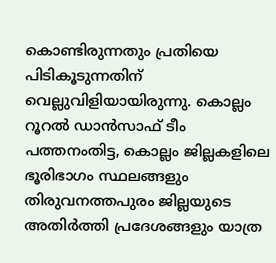കൊണ്ടിരുന്നതും പ്രതിയെ പിടികൂടുന്നതിന് വെല്ലുവിളിയായിരുന്നു. കൊല്ലം റൂറൽ ഡാൻസാഫ് ടീം പത്തനംതിട്ട, കൊല്ലം ജില്ലകളിലെ ഭൂരിഭാഗം സ്ഥലങ്ങളും തിരുവനത്തപുരം ജില്ലയുടെ അതിർത്തി പ്രദേശങ്ങളും യാത്ര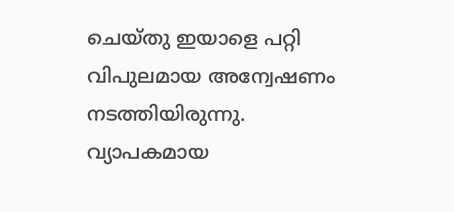ചെയ്തു ഇയാളെ പറ്റി വിപുലമായ അന്വേഷണം നടത്തിയിരുന്നു. വ്യാപകമായ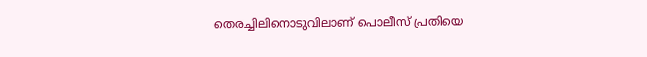തെരച്ചിലിനൊടുവിലാണ് പൊലീസ് പ്രതിയെ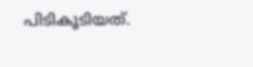പിടികൂടിയത്.